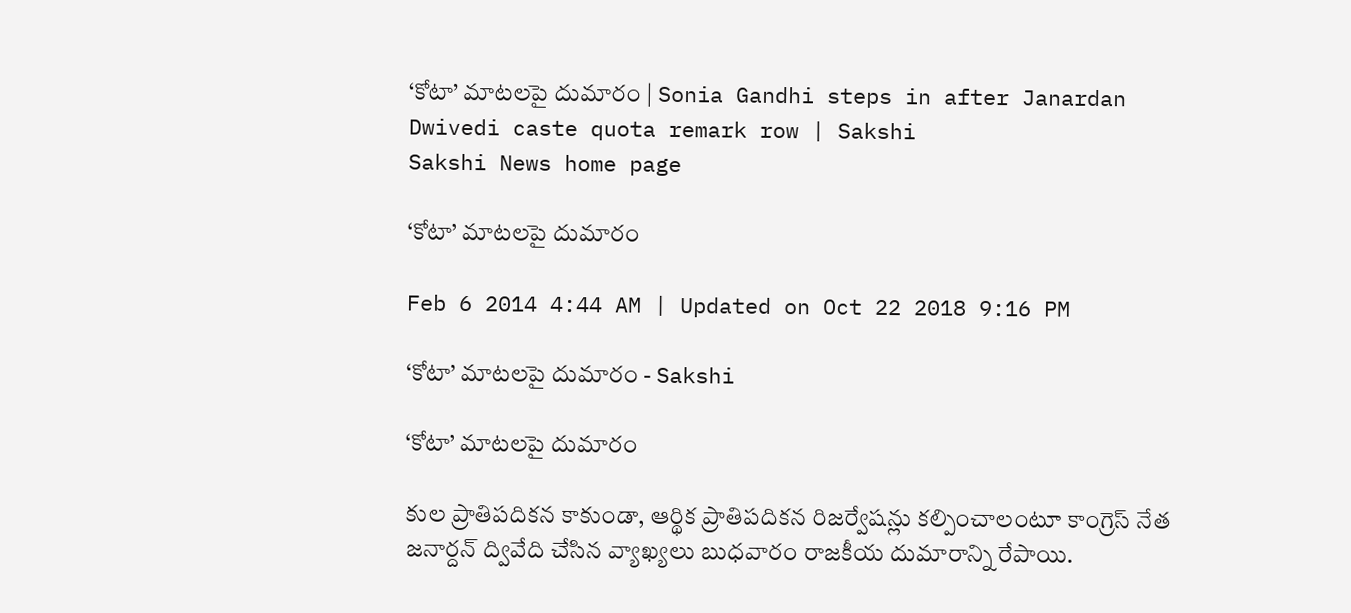‘కోటా’ మాటలపై దుమారం | Sonia Gandhi steps in after Janardan Dwivedi caste quota remark row | Sakshi
Sakshi News home page

‘కోటా’ మాటలపై దుమారం

Feb 6 2014 4:44 AM | Updated on Oct 22 2018 9:16 PM

‘కోటా’ మాటలపై దుమారం - Sakshi

‘కోటా’ మాటలపై దుమారం

కుల ప్రాతిపదికన కాకుండా, ఆర్థిక ప్రాతిపదికన రిజర్వేషన్లు కల్పించాలంటూ కాంగ్రెస్ నేత జనార్దన్ ద్వివేది చేసిన వ్యాఖ్యలు బుధవారం రాజకీయ దుమారాన్ని రేపాయి.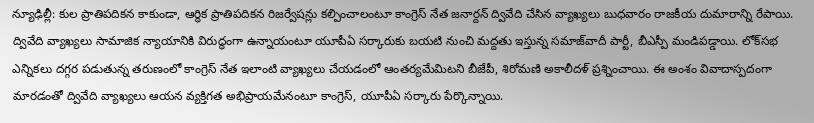న్యూఢిల్లీ: కుల ప్రాతిపదికన కాకుండా, ఆర్థిక ప్రాతిపదికన రిజర్వేషన్లు కల్పించాలంటూ కాంగ్రెస్ నేత జనార్దన్ ద్వివేది చేసిన వ్యాఖ్యలు బుధవారం రాజకీయ దుమారాన్ని రేపాయి. ద్వివేది వ్యాఖ్యలు సామాజిక న్యాయానికి విరుద్ధంగా ఉన్నాయంటూ యూపీఏ సర్కారుకు బయటి నుంచి మద్దతు ఇస్తున్న సమాజ్‌వాదీ పార్టీ, బీఎస్పీ మండిపడ్డాయి. లోక్‌సభ ఎన్నికలు దగ్గర పడుతున్న తరుణంలో కాంగ్రెస్ నేత ఇలాంటి వ్యాఖ్యలు చేయడంలో ఆంతర్యమేమిటని బీజేపీ, శిరోమణి అకాలీదళ్ ప్రశ్నించాయి. ఈ అంశం వివాదాస్పదంగా మారడంతో ద్వివేది వ్యాఖ్యలు ఆయన వ్యక్తిగత అభిప్రాయమేనంటూ కాంగ్రెస్, యూపీఏ సర్కారు పేర్కొన్నాయి.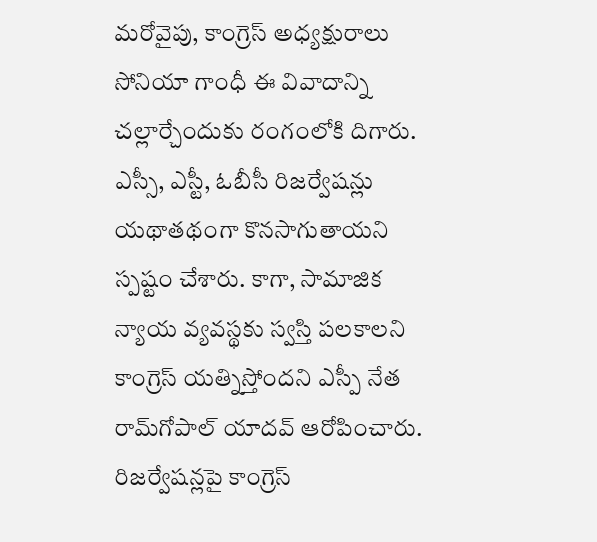మరోవైపు, కాంగ్రెస్ అధ్యక్షురాలు సోనియా గాంధీ ఈ వివాదాన్ని చల్లార్చేందుకు రంగంలోకి దిగారు. ఎస్సీ, ఎస్టీ, ఓబీసీ రిజర్వేషన్లు యథాతథంగా కొనసాగుతాయని స్పష్టం చేశారు. కాగా, సామాజిక న్యాయ వ్యవస్థకు స్వస్తి పలకాలని కాంగ్రెస్ యత్నిస్తోందని ఎస్పీ నేత రామ్‌గోపాల్ యాదవ్ ఆరోపించారు. రిజర్వేషన్లపై కాంగ్రెస్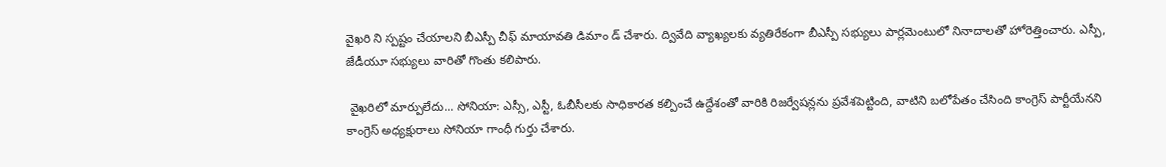వైఖరి ని స్పష్టం చేయాలని బీఎస్పీ చీఫ్ మాయావతి డిమాం డ్ చేశారు. ద్వివేది వ్యాఖ్యలకు వ్యతిరేకంగా బీఎస్పీ సభ్యులు పార్లమెంటులో నినాదాలతో హోరెత్తించారు. ఎస్పీ, జేడీయూ సభ్యులు వారితో గొంతు కలిపారు.

 వైఖరిలో మార్పులేదు... సోనియా: ఎస్సీ, ఎస్టీ, ఓబీసీలకు సాధికారత కల్పించే ఉద్దేశంతో వారికి రిజర్వేషన్లను ప్రవేశపెట్టింది, వాటిని బలోపేతం చేసింది కాంగ్రెస్ పార్టీయేనని కాంగ్రెస్ అధ్యక్షురాలు సోనియా గాంధీ గుర్తు చేశారు.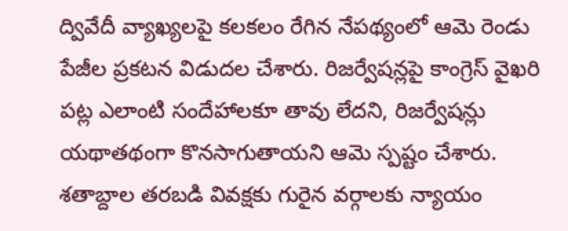ద్వివేదీ వ్యాఖ్యలపై కలకలం రేగిన నేపథ్యంలో ఆమె రెండు పేజీల ప్రకటన విడుదల చేశారు. రిజర్వేషన్లపై కాంగ్రెస్ వైఖరి పట్ల ఎలాంటి సందేహాలకూ తావు లేదని, రిజర్వేషన్లు యథాతథంగా కొనసాగుతాయని ఆమె స్పష్టం చేశారు. శతాబ్దాల తరబడి వివక్షకు గురైన వర్గాలకు న్యాయం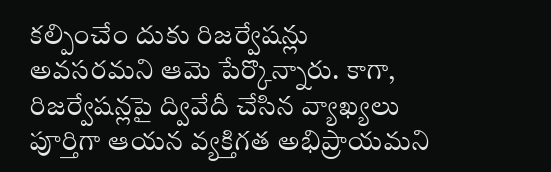కల్పించేం దుకు రిజర్వేషన్లు అవసరమని ఆమె పేర్కొన్నారు. కాగా, రిజర్వేషన్లపై ద్వివేదీ చేసిన వ్యాఖ్యలు పూర్తిగా ఆయన వ్యక్తిగత అభిప్రాయమని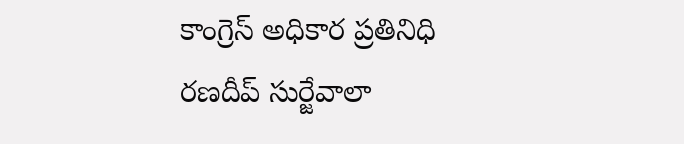కాంగ్రెస్ అధికార ప్రతినిధి రణదీప్ సుర్జేవాలా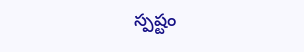స్పష్టం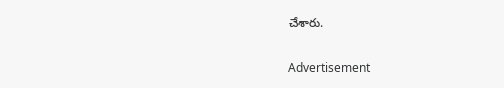చేశారు.

Advertisement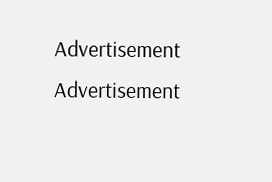Advertisement
Advertisement